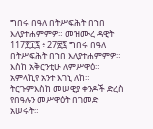ግበሩ በዓለ በትሥፍሕት በኀበ እለያተሐምምዎ። መዝሙረ ዳዊት 117፻፲፯ ፥ 27፳፯ ግበሩ በዓለ በትሥፍሕት በኀበ እለያተሐምምዎ። እስከ አቅርንቲሁ ለምሥዋዕ። አምላኪየ አንተ እገኒ ለከ። ትርጉምእስከ መሠዊያ ቀንዶች ድረስ የበዓሉን መሥዋዕት በገመድ አሠሩት።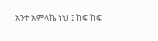አንተ አምላኬ ነህ ፤ ከፍ ከፍ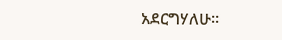አደርግሃለሁ።